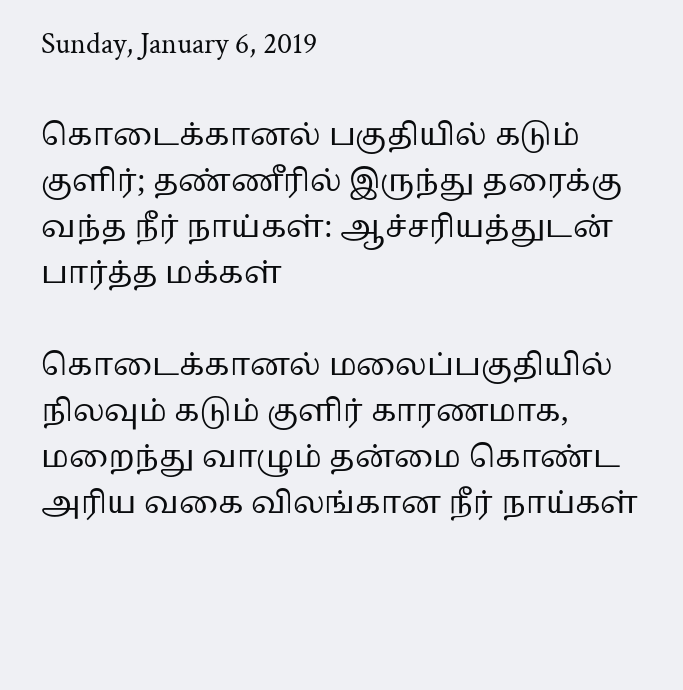Sunday, January 6, 2019

கொடைக்கானல் பகுதியில் கடும் குளிர்; தண்ணீரில் இருந்து தரைக்கு வந்த நீர் நாய்கள்: ஆச்சரியத்துடன் பார்த்த மக்கள்

கொடைக்கானல் மலைப்பகுதியில் நிலவும் கடும் குளிர் காரணமாக, மறைந்து வாழும் தன்மை கொண்ட அரிய வகை விலங்கான நீர் நாய்கள்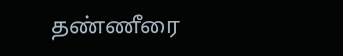தண்ணீரை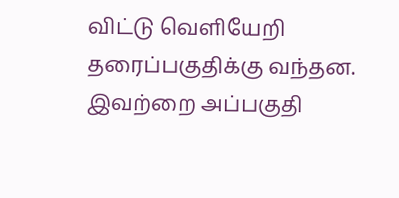விட்டு வெளியேறி தரைப்பகுதிக்கு வந்தன. இவற்றை அப்பகுதி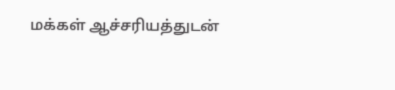மக்கள் ஆச்சரியத்துடன்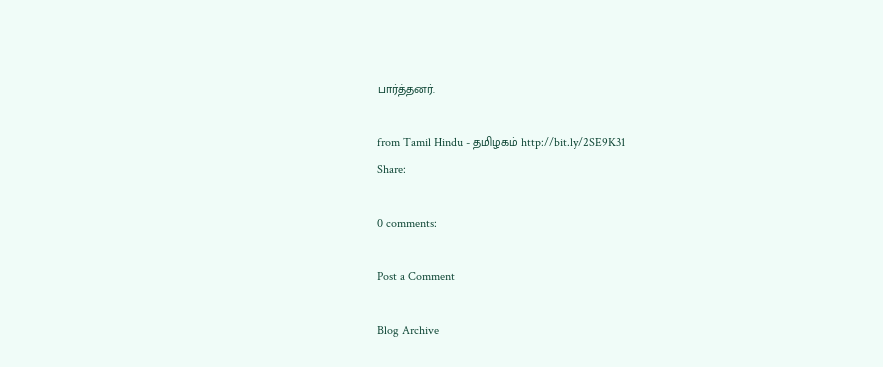பார்த்தனர்.

from Tamil Hindu - தமிழகம் http://bit.ly/2SE9K31
Share:

0 comments:

Post a Comment

Blog Archive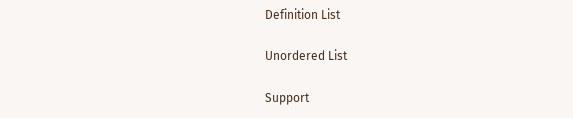Definition List

Unordered List

Support